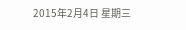2015年2月4日 星期三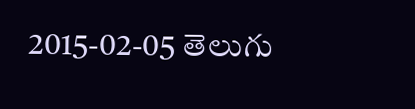2015-02-05 తెలుగు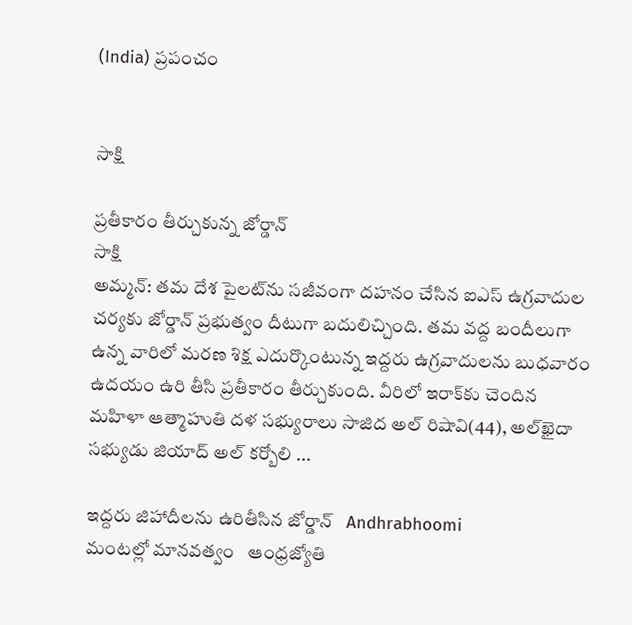(India) ప్రపంచం


సాక్షి

ప్రతీకారం తీర్చుకున్న జోర్డాన్
సాక్షి
అమ్మన్: తమ దేశ పైలట్‌ను సజీవంగా దహనం చేసిన ఐఎస్ ఉగ్రవాదుల చర్యకు జోర్డాన్ ప్రభుత్వం దీటుగా బదులిచ్చింది. తమ వద్ద బందీలుగా ఉన్న వారిలో మరణ శిక్ష ఎదుర్కొంటున్న ఇద్దరు ఉగ్రవాదులను బుధవారం ఉదయం ఉరి తీసి ప్రతీకారం తీర్చుకుంది. వీరిలో ఇరాక్‌కు చెందిన మహిళా ఆత్మాహుతి దళ సభ్యురాలు సాజిద అల్ రిషావి(44), అల్‌ఖైదా సభ్యుడు జియాద్ అల్ కర్బోలి ...

ఇద్దరు జిహాదీలను ఉరితీసిన జోర్డాన్   Andhrabhoomi
మంటల్లో మానవత్వం   ఆంధ్రజ్యోతి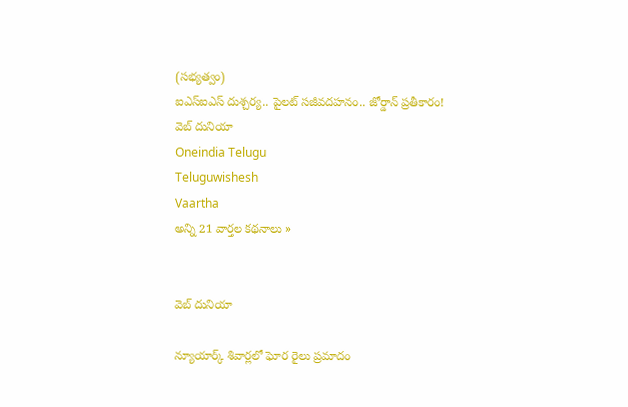(సభ్యత్వం)
ఐఎస్ఐఎస్ దుశ్చర్య.. పైలట్ సజీవదహనం.. జోర్డాన్ ప్రతీకారం!   వెబ్ దునియా
Oneindia Telugu
Teluguwishesh
Vaartha
అన్ని 21 వార్తల కథనాలు »


వెబ్ దునియా

న్యూయార్క్ శివార్లలో ఘోర రైలు ప్రమాదం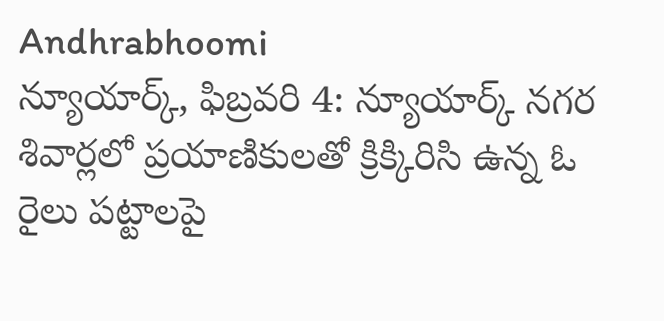Andhrabhoomi
న్యూయార్క్, ఫిబ్రవరి 4: న్యూయార్క్ నగర శివార్లలో ప్రయాణికులతో క్రిక్కిరిసి ఉన్న ఓ రైలు పట్టాలపై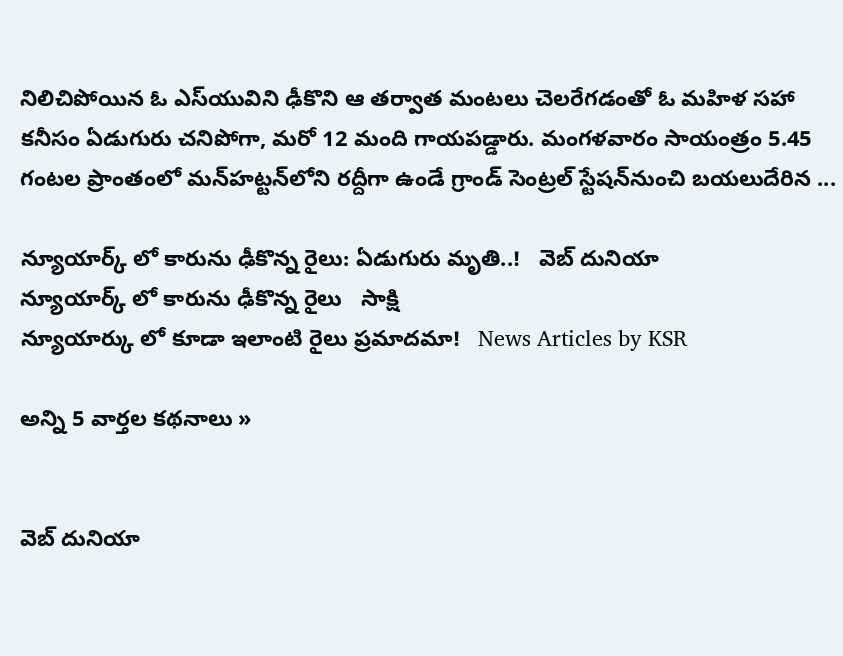నిలిచిపోయిన ఓ ఎస్‌యువిని ఢీకొని ఆ తర్వాత మంటలు చెలరేగడంతో ఓ మహిళ సహా కనీసం ఏడుగురు చనిపోగా, మరో 12 మంది గాయపడ్డారు. మంగళవారం సాయంత్రం 5.45 గంటల ప్రాంతంలో మన్‌హట్టన్‌లోని రద్దీగా ఉండే గ్రాండ్ సెంట్రల్ స్టేషన్‌నుంచి బయలుదేరిన ...

న్యూయార్క్ లో కారును ఢీకొన్న రైలు: ఏడుగురు మృతి..!   వెబ్ దునియా
న్యూయార్క్ లో కారును ఢీకొన్న రైలు   సాక్షి
న్యూయార్కు లో కూడా ఇలాంటి రైలు ప్రమాదమా!   News Articles by KSR

అన్ని 5 వార్తల కథనాలు »


వెబ్ దునియా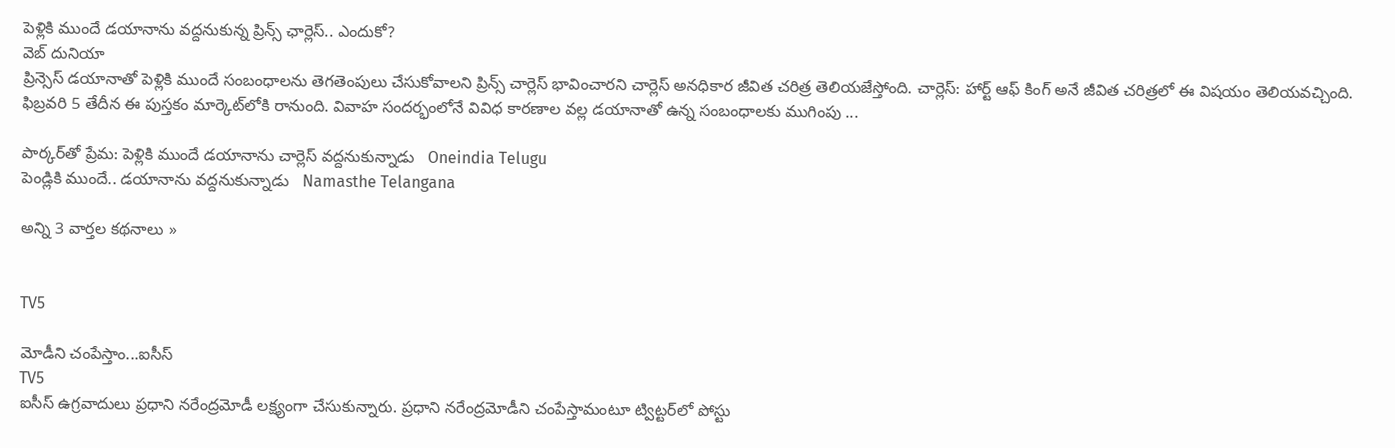పెళ్లికి ముందే డయానాను వద్దనుకున్న ప్రిన్స్ ఛార్లెస్.. ఎందుకో?
వెబ్ దునియా
ప్రిన్సెస్ డయానాతో పెళ్లికి ముందే సంబంధాలను తెగతెంపులు చేసుకోవాలని ప్రిన్స్ చార్లెస్ భావించారని చార్లెస్ అనధికార జీవిత చరిత్ర తెలియజేస్తోంది. చార్లెస్: హార్ట్ ఆఫ్ కింగ్ అనే జీవిత చరిత్రలో ఈ విషయం తెలియవచ్చింది. ఫిబ్రవరి 5 తేదీన ఈ పుస్తకం మార్కెట్‌లోకి రానుంది. వివాహ సందర్భంలోనే వివిధ కారణాల వల్ల డయానాతో ఉన్న సంబంధాలకు ముగింపు ...

పార్కర్‌తో ప్రేమ: పెళ్లికి ముందే డయానాను చార్లెస్ వద్దనుకున్నాడు   Oneindia Telugu
పెండ్లికి ముందే.. డయానాను వద్దనుకున్నాడు   Namasthe Telangana

అన్ని 3 వార్తల కథనాలు »


TV5

మోడీని చంపేస్తాం...ఐసీస్
TV5
ఐసీస్ ఉగ్రవాదులు ప్రధాని నరేంద్రమోడీ లక్ష్యంగా చేసుకున్నారు. ప్రధాని నరేంద్రమోడీని చంపేస్తామంటూ ట్విట్టర్‌లో పోస్టు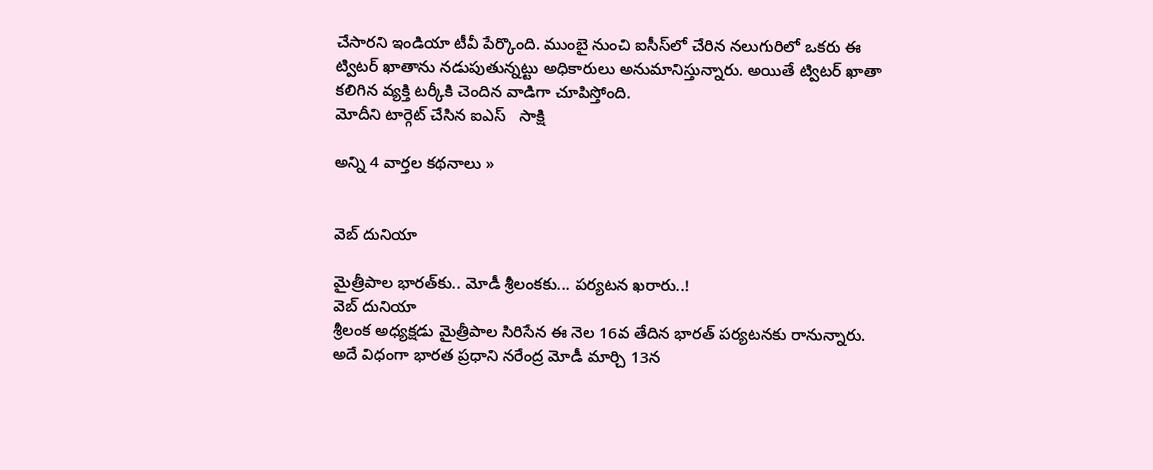చేసారని ఇండియా టీవీ పేర్కొంది. ముంబై నుంచి ఐసీస్‌లో చేరిన నలుగురిలో ఒకరు ఈ ట్విటర్ ఖాతాను నడుపుతున్నట్టు అధికారులు అనుమానిస్తున్నారు. అయితే ట్విటర్ ఖాతా కలిగిన వ్యక్తి టర్కీకి చెందిన వాడిగా చూపిస్తోంది.
మోదీని టార్గెట్ చేసిన ఐఎస్   సాక్షి

అన్ని 4 వార్తల కథనాలు »


వెబ్ దునియా

మైత్రీపాల భారత్‌కు.. మోడీ శ్రీలంకకు... పర్యటన ఖరారు..!
వెబ్ దునియా
శ్రీలంక అధ్యక్షడు మైత్రీపాల సిరిసేన ఈ నెల 16వ తేదిన భారత్‌ పర్యటనకు రానున్నారు. అదే విధంగా భారత ప్రధాని నరేంద్ర మోడీ మార్చి 13న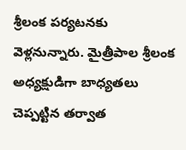శ్రీలంక పర్యటనకు వెళ్లనున్నారు. మైత్రీపాల శ్రీలంక అధ్యక్షుడిగా బాధ్యతలు చెప్పట్టిన తర్వాత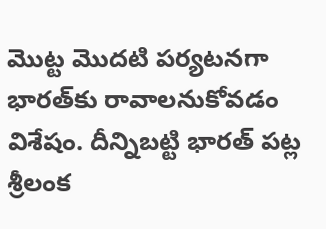మొట్ట మొదటి పర్యటనగా భారత్‌కు రావాలనుకోవడం విశేషం. దీన్నిబట్టి భారత్ పట్ల శ్రీలంక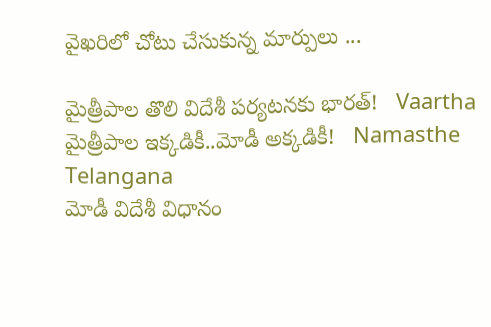వైఖరిలో చోటు చేసుకున్న మార్పులు ...

మైత్రీపాల తొలి విదేశీ పర్యటనకు భారత్‌!   Vaartha
మైత్రీపాల ఇక్కడికీ..మోడీ అక్కడికీ!   Namasthe Telangana
మోడీ విదేశీ విధానం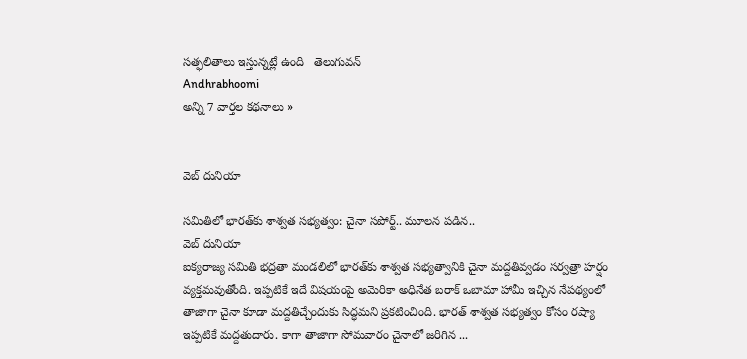సత్ఫలితాలు ఇస్తున్నట్లే ఉంది   తెలుగువన్
Andhrabhoomi
అన్ని 7 వార్తల కథనాలు »


వెబ్ దునియా

సమితిలో భారత్‌కు శాశ్వత సభ్యత్వం: చైనా సపోర్ట్.. మూలన పడిన..
వెబ్ దునియా
ఐక్యరాజ్య సమితి భద్రతా మండలిలో భారత్‌కు శాశ్వత సభ్యత్వానికి చైనా మద్దతివ్వడం సర్వత్రా హర్షం వ్యక్తమవుతోంది. ఇప్పటికే ఇదే విషయంపై అమెరికా అధినేత బరాక్ ఒబామా హామీ ఇచ్చిన నేపథ్యంలో తాజాగా చైనా కూడా మద్దతిచ్చేందుకు సిద్ధమని ప్రకటించింది. భారత్‌ శాశ్వత సభ్యత్వం కోసం రష్యా ఇప్పటికే మద్దతుదారు. కాగా తాజాగా సోమవారం చైనాలో జరిగిన ...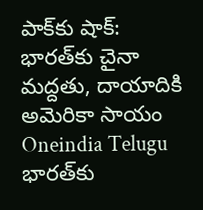పాక్‌కు షాక్: భారత్‌కు చైనా మద్దతు, దాయాదికి అమెరికా సాయం   Oneindia Telugu
భారత్‌కు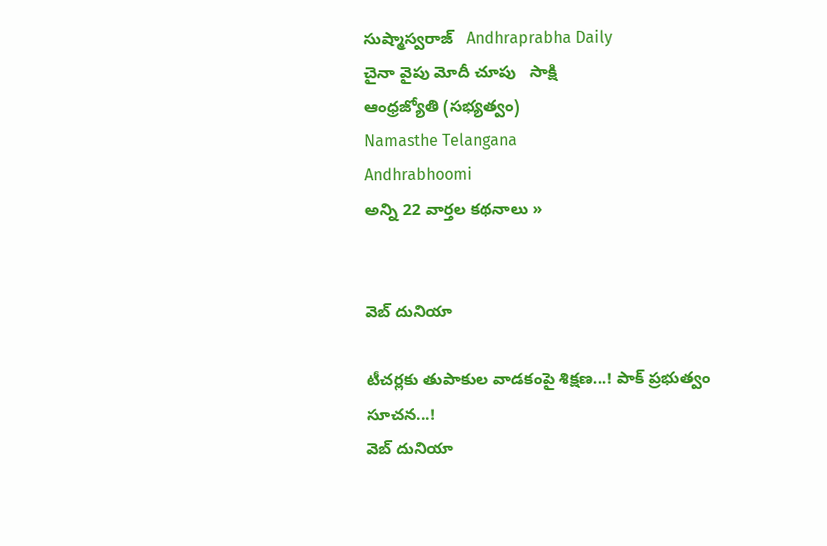సుష్మాస్వరాజ్‌   Andhraprabha Daily
చైనా వైపు మోదీ చూపు   సాక్షి
ఆంధ్రజ్యోతి (సభ్యత్వం)
Namasthe Telangana
Andhrabhoomi
అన్ని 22 వార్తల కథనాలు »


వెబ్ దునియా

టీచర్లకు తుపాకుల వాడకంపై శిక్షణ...! పాక్ ప్రభుత్వం సూచన...!
వెబ్ దునియా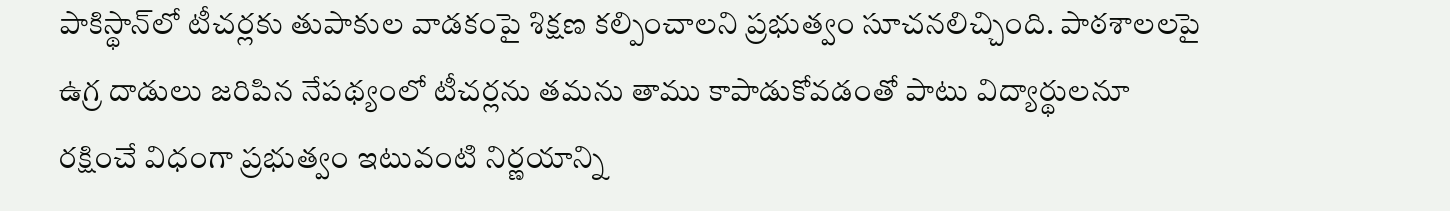పాకిస్థాన్‌లో టీచర్లకు తుపాకుల వాడకంపై శిక్షణ కల్పించాలని ప్రభుత్వం సూచనలిచ్చింది. పాఠశాలలపై ఉగ్ర దాడులు జరిపిన నేపథ్యంలో టీచర్లను తమను తాము కాపాడుకోవడంతో పాటు విద్యార్థులనూ రక్షించే విధంగా ప్రభుత్వం ఇటువంటి నిర్ణయాన్ని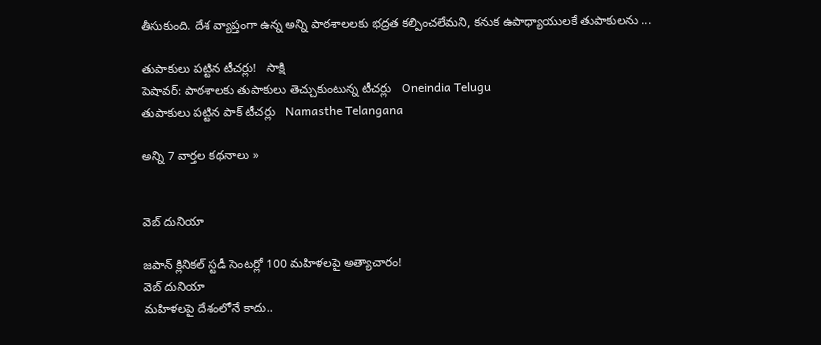తీసుకుంది. దేశ వ్యాప్తంగా ఉన్న అన్ని పాఠశాలలకు భద్రత కల్పించలేమని, కనుక ఉపాధ్యాయులకే తుపాకులను ...

తుపాకులు పట్టిన టీచర్లు!   సాక్షి
పెషావర్: పాఠశాలకు తుపాకులు తెచ్చుకుంటున్న టీచర్లు   Oneindia Telugu
తుపాకులు పట్టిన పాక్ టీచర్లు   Namasthe Telangana

అన్ని 7 వార్తల కథనాలు »


వెబ్ దునియా

జపాన్ క్లినికల్ స్టడీ సెంటర్లో 100 మహిళలపై అత్యాచారం!
వెబ్ దునియా
మహిళలపై దేశంలోనే కాదు..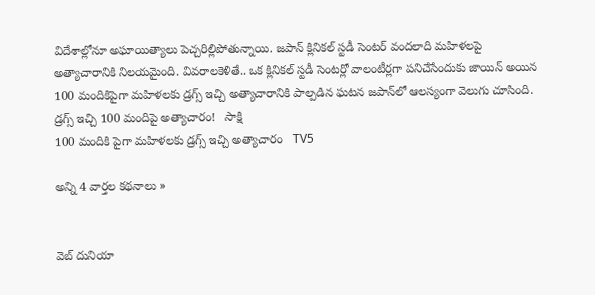విదేశాల్లోనూ అఘాయిత్యాలు పెచ్చరిల్లిపోతున్నాయి. జపాన్ క్లినికల్ స్టడీ సెంటర్ వందలాది మహిళలపై అత్యాచారానికి నిలయమైంది. వివరాలకెళితే.. ఒక క్లినికల్ స్టడీ సెంటర్లో వాలంటీర్లగా పనిచేసేందుకు జాయిన్ అయిన 100 మందికిపైగా మహిళలకు డ్రగ్స్ ఇచ్చి అత్యాచారానికి పాల్పడిన ఘటన జపాన్‌లో ఆలస్యంగా వెలుగు చూసింది.
డ్రగ్స్ ఇచ్చి 100 మందిపై అత్యాచారం!   సాక్షి
100 మందికి పైగా మహిళలకు డ్రగ్స్ ఇచ్చి అత్యాచారం   TV5

అన్ని 4 వార్తల కథనాలు »


వెబ్ దునియా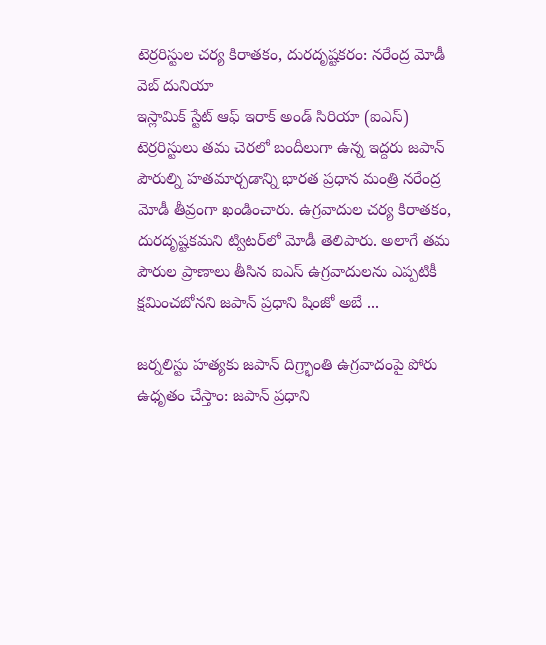టెర్రరిస్టుల చర్య కిరాతకం, దురదృష్టకరం: నరేంద్ర మోడీ
వెబ్ దునియా
ఇస్లామిక్ స్టేట్ ఆఫ్ ఇరాక్ అండ్ సిరియా (ఐఎస్) టెర్రరిస్టులు తమ చెరలో బందీలుగా ఉన్న ఇద్దరు జపాన్ పౌరుల్ని హతమార్చడాన్ని భారత ప్రధాన మంత్రి నరేంద్ర మోడీ తీవ్రంగా ఖండించారు. ఉగ్రవాదుల చర్య కిరాతకం, దురదృష్టకమని ట్విటర్‌లో మోడీ తెలిపారు. అలాగే తమ పౌరుల ప్రాణాలు తీసిన ఐఎస్ ఉగ్రవాదులను ఎప్పటికీ క్షమించబోనని జపాన్ ప్రధాని షింజో అబే ...

జర్నలిస్టు హత్యకు జపాన్‌ దిగ్ర్భాంతి ఉగ్రవాదంపై పోరు ఉధృతం చేస్తాం: జపాన్‌ ప్రధాని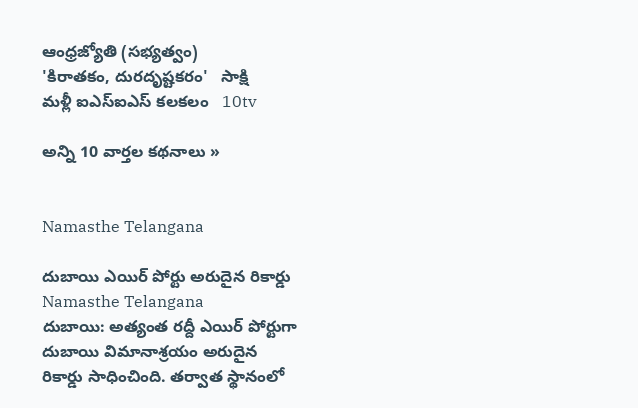ఆంధ్రజ్యోతి (సభ్యత్వం)
'కిరాతకం, దురదృష్టకరం'   సాక్షి
మళ్లీ ఐఎస్‌ఐఎస్‌ కలకలం   10tv

అన్ని 10 వార్తల కథనాలు »


Namasthe Telangana

దుబాయి ఎయిర్ పోర్టు అరుదైన రికార్డు
Namasthe Telangana
దుబాయి: అత్యంత రద్దీ ఎయిర్ పోర్టుగా దుబాయి విమానాశ్రయం అరుదైన రికార్డు సాధించింది. తర్వాత స్థానంలో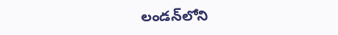లండన్‌లోని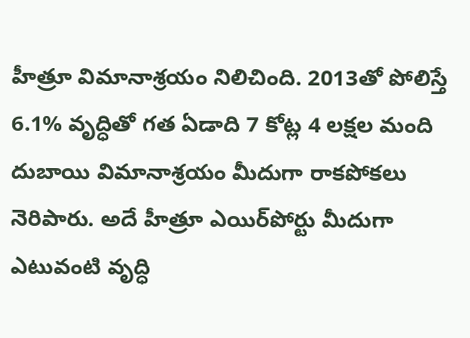హీత్రూ విమానాశ్రయం నిలిచింది. 2013తో పోలిస్తే 6.1% వృద్ధితో గత ఏడాది 7 కోట్ల 4 లక్షల మంది దుబాయి విమానాశ్రయం మీదుగా రాకపోకలు నెరిపారు. అదే హీత్రూ ఎయిర్‌పోర్టు మీదుగా ఎటువంటి వృద్ధి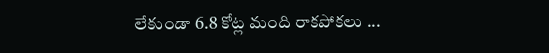లేకుండా 6.8 కోట్ల మంది రాకపోకలు ...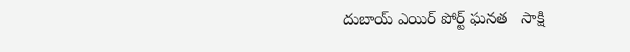దుబాయ్ ఎయిర్ పోర్ట్ ఘనత   సాక్షి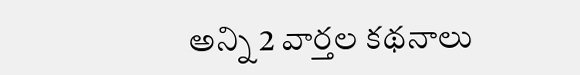అన్ని 2 వార్తల కథనాలు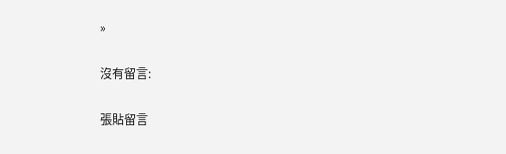»

沒有留言:

張貼留言